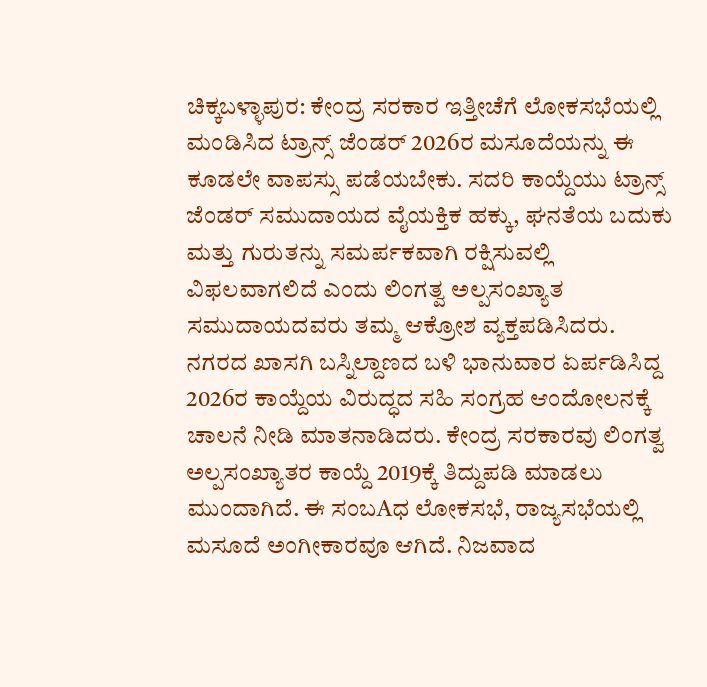ಚಿಕ್ಕಬಳ್ಳಾಪುರ: ಕೇಂದ್ರ ಸರಕಾರ ಇತ್ತೀಚೆಗೆ ಲೋಕಸಭೆಯಲ್ಲಿ ಮಂಡಿಸಿದ ಟ್ರಾನ್ಸ್ ಜೆಂಡರ್ 2026ರ ಮಸೂದೆಯನ್ನು ಈ ಕೂಡಲೇ ವಾಪಸ್ಸು ಪಡೆಯಬೇಕು. ಸದರಿ ಕಾಯ್ದೆಯು ಟ್ರಾನ್ಸ್ ಜೆಂಡರ್ ಸಮುದಾಯದ ವೈಯಕ್ತಿಕ ಹಕ್ಕು, ಘನತೆಯ ಬದುಕು ಮತ್ತು ಗುರುತನ್ನು ಸಮರ್ಪಕವಾಗಿ ರಕ್ಷಿಸುವಲ್ಲಿ ವಿಫಲವಾಗಲಿದೆ ಎಂದು ಲಿಂಗತ್ವ ಅಲ್ಪಸಂಖ್ಯಾತ ಸಮುದಾಯದವರು ತಮ್ಮ ಆಕ್ರೋಶ ವ್ಯಕ್ತಪಡಿಸಿದರು.
ನಗರದ ಖಾಸಗಿ ಬಸ್ನಿಲ್ದಾಣದ ಬಳಿ ಭಾನುವಾರ ಏರ್ಪಡಿಸಿದ್ದ 2026ರ ಕಾಯ್ದೆಯ ವಿರುದ್ಧದ ಸಹಿ ಸಂಗ್ರಹ ಆಂದೋಲನಕ್ಕೆ ಚಾಲನೆ ನೀಡಿ ಮಾತನಾಡಿದರು. ಕೇಂದ್ರ ಸರಕಾರವು ಲಿಂಗತ್ವ ಅಲ್ಪಸಂಖ್ಯಾತರ ಕಾಯ್ದೆ 2019ಕ್ಕೆ ತಿದ್ದುಪಡಿ ಮಾಡಲು ಮುಂದಾಗಿದೆ. ಈ ಸಂಬAಧ ಲೋಕಸಭೆ, ರಾಜ್ಯಸಭೆಯಲ್ಲಿ ಮಸೂದೆ ಅಂಗೀಕಾರವೂ ಆಗಿದೆ. ನಿಜವಾದ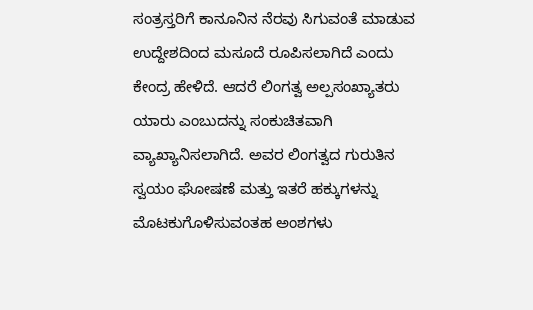ಸಂತ್ರಸ್ತರಿಗೆ ಕಾನೂನಿನ ನೆರವು ಸಿಗುವಂತೆ ಮಾಡುವ ಉದ್ದೇಶದಿಂದ ಮಸೂದೆ ರೂಪಿಸಲಾಗಿದೆ ಎಂದು ಕೇಂದ್ರ ಹೇಳಿದೆ. ಆದರೆ ಲಿಂಗತ್ವ ಅಲ್ಪಸಂಖ್ಯಾತರು ಯಾರು ಎಂಬುದನ್ನು ಸಂಕುಚಿತವಾಗಿ ವ್ಯಾಖ್ಯಾನಿಸಲಾಗಿದೆ. ಅವರ ಲಿಂಗತ್ವದ ಗುರುತಿನ ಸ್ವಯಂ ಘೋಷಣೆ ಮತ್ತು ಇತರೆ ಹಕ್ಕುಗಳನ್ನು ಮೊಟಕುಗೊಳಿಸುವಂತಹ ಅಂಶಗಳು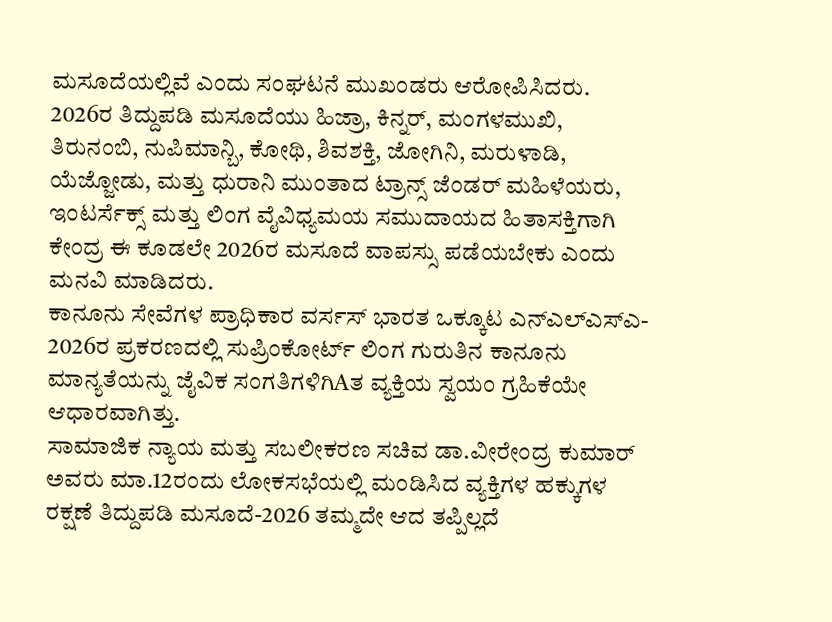ಮಸೂದೆಯಲ್ಲಿವೆ ಎಂದು ಸಂಘಟನೆ ಮುಖಂಡರು ಆರೋಪಿಸಿದರು.
2026ರ ತಿದ್ದುಪಡಿ ಮಸೂದೆಯು ಹಿಜ್ರಾ, ಕಿನ್ನರ್, ಮಂಗಳಮುಖಿ, ತಿರುನಂಬಿ, ನುಪಿಮಾನ್ಬಿ, ಕೋಥಿ, ಶಿವಶಕ್ತಿ, ಜೋಗಿನಿ, ಮರುಳಾಡಿ, ಯೆಜ್ಜೋಡು, ಮತ್ತು ಧುರಾನಿ ಮುಂತಾದ ಟ್ರಾನ್ಸ್ ಜೆಂಡರ್ ಮಹಿಳೆಯರು, ಇಂಟರ್ಸೆಕ್ಸ್ ಮತ್ತು ಲಿಂಗ ವೈವಿಧ್ಯಮಯ ಸಮುದಾಯದ ಹಿತಾಸಕ್ತಿಗಾಗಿ ಕೇಂದ್ರ ಈ ಕೂಡಲೇ 2026ರ ಮಸೂದೆ ವಾಪಸ್ಸು ಪಡೆಯಬೇಕು ಎಂದು ಮನವಿ ಮಾಡಿದರು.
ಕಾನೂನು ಸೇವೆಗಳ ಪ್ರಾಧಿಕಾರ ವರ್ಸಸ್ ಭಾರತ ಒಕ್ಕೂಟ ಎನ್ಎಲ್ಎಸ್ಎ- 2026ರ ಪ್ರಕರಣದಲ್ಲಿ ಸುಪ್ರಿಂಕೋರ್ಟ್ ಲಿಂಗ ಗುರುತಿನ ಕಾನೂನು ಮಾನ್ಯತೆಯನ್ನು ಜೈವಿಕ ಸಂಗತಿಗಳಿಗಿAತ ವ್ಯಕ್ತಿಯ ಸ್ವಯಂ ಗ್ರಹಿಕೆಯೇ ಆಧಾರವಾಗಿತ್ತು.
ಸಾಮಾಜಿಕ ನ್ಯಾಯ ಮತ್ತು ಸಬಲೀಕರಣ ಸಚಿವ ಡಾ.ವೀರೇಂದ್ರ ಕುಮಾರ್ ಅವರು ಮಾ.12ರಂದು ಲೋಕಸಭೆಯಲ್ಲಿ ಮಂಡಿಸಿದ ವ್ಯಕ್ತಿಗಳ ಹಕ್ಕುಗಳ ರಕ್ಷಣೆ ತಿದ್ದುಪಡಿ ಮಸೂದೆ-2026 ತಮ್ಮದೇ ಆದ ತಪ್ಪಿಲ್ಲದೆ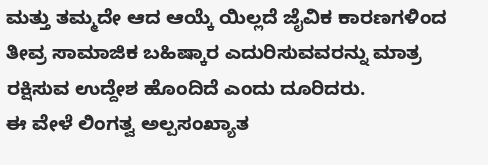ಮತ್ತು ತಮ್ಮದೇ ಆದ ಆಯ್ಕೆ ಯಿಲ್ಲದೆ ಜೈವಿಕ ಕಾರಣಗಳಿಂದ ತೀವ್ರ ಸಾಮಾಜಿಕ ಬಹಿಷ್ಕಾರ ಎದುರಿಸುವವರನ್ನು ಮಾತ್ರ ರಕ್ಷಿಸುವ ಉದ್ದೇಶ ಹೊಂದಿದೆ ಎಂದು ದೂರಿದರು.
ಈ ವೇಳೆ ಲಿಂಗತ್ವ ಅಲ್ಪಸಂಖ್ಯಾತ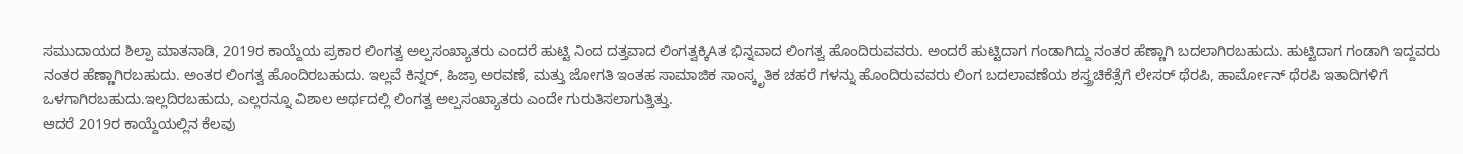ಸಮುದಾಯದ ಶಿಲ್ಪಾ ಮಾತನಾಡಿ, 2019ರ ಕಾಯ್ದೆಯ ಪ್ರಕಾರ ಲಿಂಗತ್ವ ಅಲ್ಪಸಂಖ್ಯಾತರು ಎಂದರೆ ಹುಟ್ಟಿ ನಿಂದ ದತ್ತವಾದ ಲಿಂಗತ್ವಕ್ಕಿAತ ಭಿನ್ನವಾದ ಲಿಂಗತ್ವ ಹೊಂದಿರುವವರು. ಅಂದರೆ ಹುಟ್ಟಿದಾಗ ಗಂಡಾಗಿದ್ದು ನಂತರ ಹೆಣ್ಣಾಗಿ ಬದಲಾಗಿರಬಹುದು. ಹುಟ್ಟಿದಾಗ ಗಂಡಾಗಿ ಇದ್ದವರು ನಂತರ ಹೆಣ್ಣಾಗಿರಬಹುದು. ಅಂತರ ಲಿಂಗತ್ವ ಹೊಂದಿರಬಹುದು. ಇಲ್ಲವೆ ಕಿನ್ನರ್, ಹಿಜ್ರಾ ಅರವಣೆ, ಮತ್ತು ಜೋಗತಿ ಇಂತಹ ಸಾಮಾಜಿಕ ಸಾಂಸ್ಕೃತಿಕ ಚಹರೆ ಗಳನ್ನು ಹೊಂದಿರುವವರು ಲಿಂಗ ಬದಲಾವಣೆಯ ಶಸ್ತ್ರಚಿಕೆತ್ಸೆಗೆ ಲೇಸರ್ ಥೆರಪಿ, ಹಾರ್ಮೋನ್ ಥೆರಪಿ ಇತಾದಿಗಳಿಗೆ ಒಳಗಾಗಿರಬಹುದು.ಇಲ್ಲದಿರಬಹುದು, ಎಲ್ಲರನ್ನೂ ವಿಶಾಲ ಅರ್ಥದಲ್ಲಿ ಲಿಂಗತ್ವ ಅಲ್ಪಸಂಖ್ಯಾತರು ಎಂದೇ ಗುರುತಿಸಲಾಗುತ್ತಿತ್ತು.
ಆದರೆ 2019ರ ಕಾಯ್ದೆಯಲ್ಲಿನ ಕೆಲವು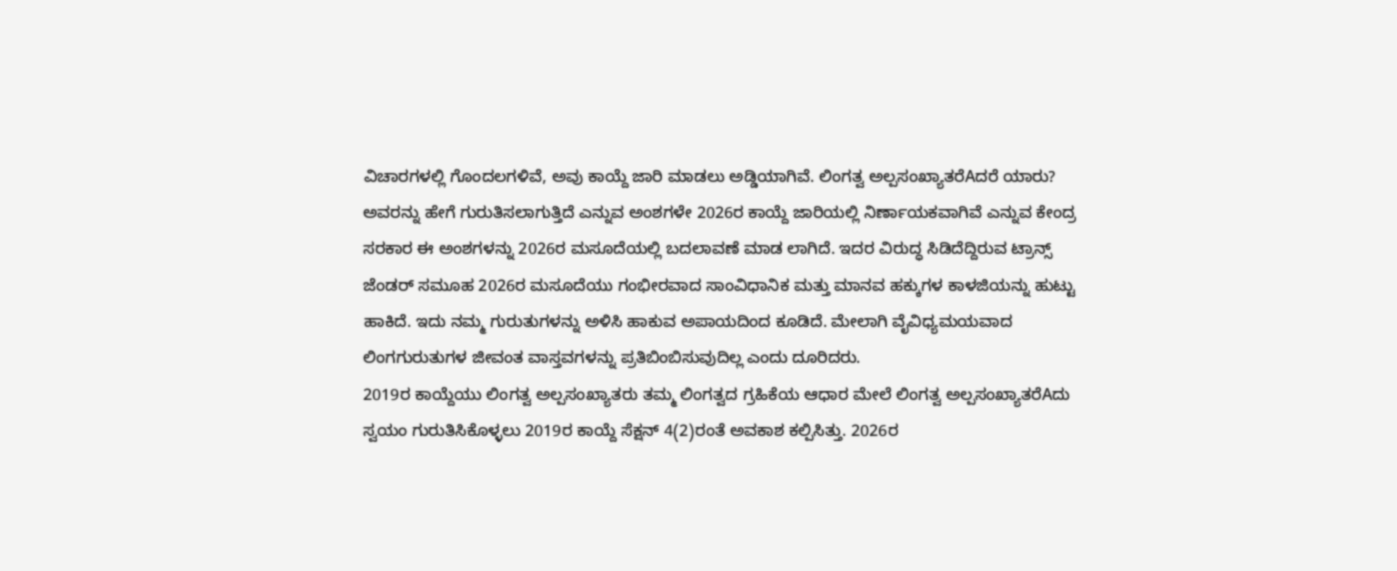ವಿಚಾರಗಳಲ್ಲಿ ಗೊಂದಲಗಳಿವೆ, ಅವು ಕಾಯ್ದೆ ಜಾರಿ ಮಾಡಲು ಅಡ್ಡಿಯಾಗಿವೆ. ಲಿಂಗತ್ವ ಅಲ್ಪಸಂಖ್ಯಾತರೆAದರೆ ಯಾರು? ಅವರನ್ನು ಹೇಗೆ ಗುರುತಿಸಲಾಗುತ್ತಿದೆ ಎನ್ನುವ ಅಂಶಗಳೇ 2026ರ ಕಾಯ್ದೆ ಜಾರಿಯಲ್ಲಿ ನಿರ್ಣಾಯಕವಾಗಿವೆ ಎನ್ನುವ ಕೇಂದ್ರ ಸರಕಾರ ಈ ಅಂಶಗಳನ್ನು 2026ರ ಮಸೂದೆಯಲ್ಲಿ ಬದಲಾವಣೆ ಮಾಡ ಲಾಗಿದೆ. ಇದರ ವಿರುದ್ಧ ಸಿಡಿದೆದ್ದಿರುವ ಟ್ರಾನ್ಸ್ ಜೆಂಡರ್ ಸಮೂಹ 2026ರ ಮಸೂದೆಯು ಗಂಭೀರವಾದ ಸಾಂವಿಧಾನಿಕ ಮತ್ತು ಮಾನವ ಹಕ್ಕುಗಳ ಕಾಳಜಿಯನ್ನು ಹುಟ್ಟು ಹಾಕಿದೆ. ಇದು ನಮ್ಮ ಗುರುತುಗಳನ್ನು ಅಳಿಸಿ ಹಾಕುವ ಅಪಾಯದಿಂದ ಕೂಡಿದೆ. ಮೇಲಾಗಿ ವೈವಿಧ್ಯಮಯವಾದ ಲಿಂಗಗುರುತುಗಳ ಜೀವಂತ ವಾಸ್ತವಗಳನ್ನು ಪ್ರತಿಬಿಂಬಿಸುವುದಿಲ್ಲ ಎಂದು ದೂರಿದರು.
2019ರ ಕಾಯ್ದೆಯು ಲಿಂಗತ್ವ ಅಲ್ಪಸಂಖ್ಯಾತರು ತಮ್ಮ ಲಿಂಗತ್ವದ ಗ್ರಹಿಕೆಯ ಆಧಾರ ಮೇಲೆ ಲಿಂಗತ್ವ ಅಲ್ಪಸಂಖ್ಯಾತರೆAದು ಸ್ವಯಂ ಗುರುತಿಸಿಕೊಳ್ಳಲು 2019ರ ಕಾಯ್ದೆ ಸೆಕ್ಷನ್ 4(2)ರಂತೆ ಅವಕಾಶ ಕಲ್ಪಿಸಿತ್ತು. 2026ರ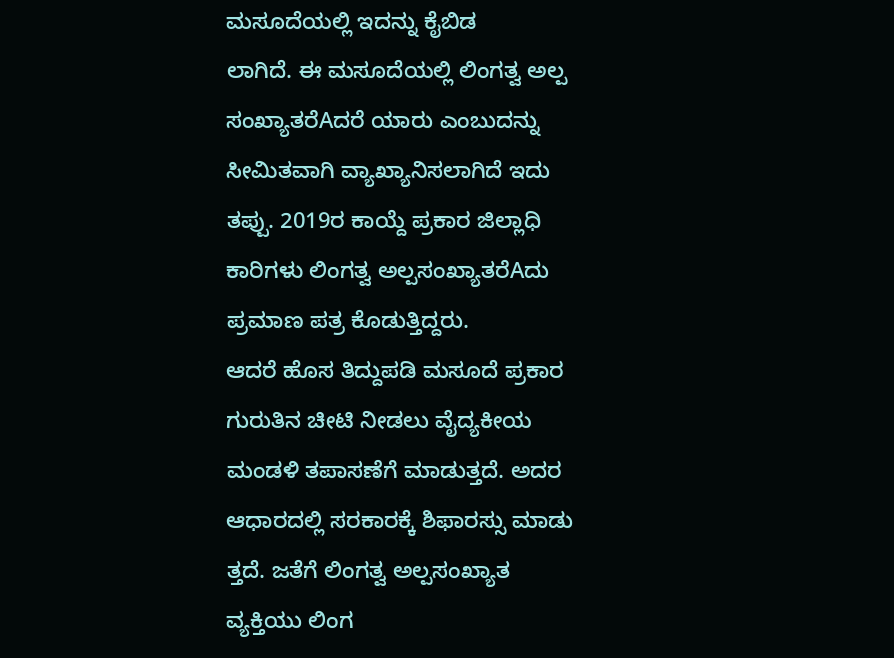ಮಸೂದೆಯಲ್ಲಿ ಇದನ್ನು ಕೈಬಿಡ
ಲಾಗಿದೆ. ಈ ಮಸೂದೆಯಲ್ಲಿ ಲಿಂಗತ್ವ ಅಲ್ಪ ಸಂಖ್ಯಾತರೆAದರೆ ಯಾರು ಎಂಬುದನ್ನು ಸೀಮಿತವಾಗಿ ವ್ಯಾಖ್ಯಾನಿಸಲಾಗಿದೆ ಇದು
ತಪ್ಪು. 2019ರ ಕಾಯ್ದೆ ಪ್ರಕಾರ ಜಿಲ್ಲಾಧಿ ಕಾರಿಗಳು ಲಿಂಗತ್ವ ಅಲ್ಪಸಂಖ್ಯಾತರೆAದು ಪ್ರಮಾಣ ಪತ್ರ ಕೊಡುತ್ತಿದ್ದರು.
ಆದರೆ ಹೊಸ ತಿದ್ದುಪಡಿ ಮಸೂದೆ ಪ್ರಕಾರ ಗುರುತಿನ ಚೀಟಿ ನೀಡಲು ವೈದ್ಯಕೀಯ ಮಂಡಳಿ ತಪಾಸಣೆಗೆ ಮಾಡುತ್ತದೆ. ಅದರ ಆಧಾರದಲ್ಲಿ ಸರಕಾರಕ್ಕೆ ಶಿಫಾರಸ್ಸು ಮಾಡು ತ್ತದೆ. ಜತೆಗೆ ಲಿಂಗತ್ವ ಅಲ್ಪಸಂಖ್ಯಾತ ವ್ಯಕ್ತಿಯು ಲಿಂಗ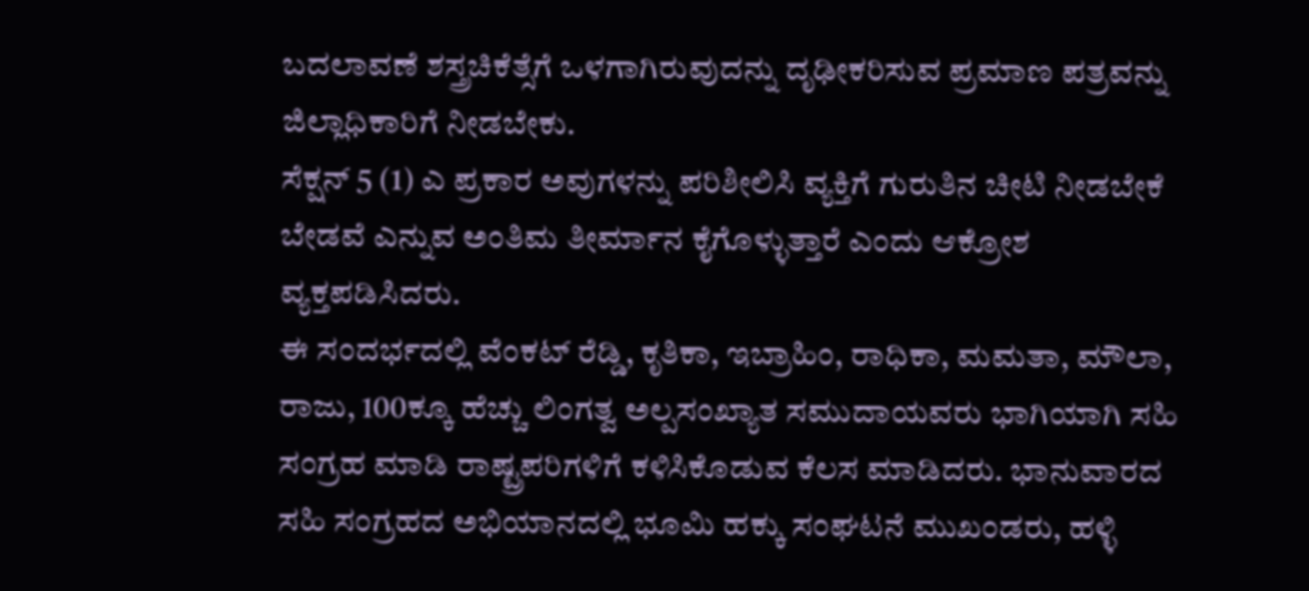ಬದಲಾವಣೆ ಶಸ್ತ್ರಚಿಕೆತ್ಸೆಗೆ ಒಳಗಾಗಿರುವುದನ್ನು ದೃಢೀಕರಿಸುವ ಪ್ರಮಾಣ ಪತ್ರವನ್ನು ಜಿಲ್ಲಾಧಿಕಾರಿಗೆ ನೀಡಬೇಕು.
ಸೆಕ್ಷನ್ 5 (1) ಎ ಪ್ರಕಾರ ಅವುಗಳನ್ನು ಪರಿಶೀಲಿಸಿ ವ್ಯಕ್ತಿಗೆ ಗುರುತಿನ ಚೀಟಿ ನೀಡಬೇಕೆ ಬೇಡವೆ ಎನ್ನುವ ಅಂತಿಮ ತೀರ್ಮಾನ ಕೈಗೊಳ್ಳುತ್ತಾರೆ ಎಂದು ಆಕ್ರೋಶ ವ್ಯಕ್ತಪಡಿಸಿದರು.
ಈ ಸಂದರ್ಭದಲ್ಲಿ ವೆಂಕಟ್ ರೆಡ್ಡಿ, ಕೃತಿಕಾ, ಇಬ್ರಾಹಿಂ, ರಾಧಿಕಾ, ಮಮತಾ, ಮೌಲಾ, ರಾಜು, 100ಕ್ಕೂ ಹೆಚ್ಚು ಲಿಂಗತ್ವ ಅಲ್ಪಸಂಖ್ಯಾತ ಸಮುದಾಯವರು ಭಾಗಿಯಾಗಿ ಸಹಿ ಸಂಗ್ರಹ ಮಾಡಿ ರಾಷ್ಟ್ರಪರಿಗಳಿಗೆ ಕಳಿಸಿಕೊಡುವ ಕೆಲಸ ಮಾಡಿದರು. ಭಾನುವಾರದ ಸಹಿ ಸಂಗ್ರಹದ ಅಭಿಯಾನದಲ್ಲಿ ಭೂಮಿ ಹಕ್ಕು ಸಂಘಟನೆ ಮುಖಂಡರು, ಹಳ್ಳಿ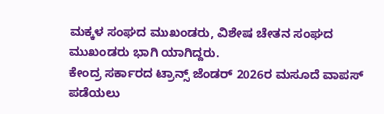ಮಕ್ಕಳ ಸಂಘದ ಮುಖಂಡರು, ವಿಶೇಷ ಚೇತನ ಸಂಘದ ಮುಖಂಡರು ಭಾಗಿ ಯಾಗಿದ್ದರು.
ಕೇಂದ್ರ ಸರ್ಕಾರದ ಟ್ರಾನ್ಸ್ ಜೆಂಡರ್ 2026ರ ಮಸೂದೆ ವಾಪಸ್ ಪಡೆಯಲು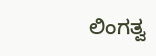ಲಿಂಗತ್ವ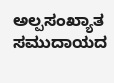ಅಲ್ಪಸಂಖ್ಯಾತ ಸಮುದಾಯದ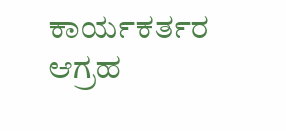ಕಾರ್ಯಕರ್ತರ ಆಗ್ರಹ